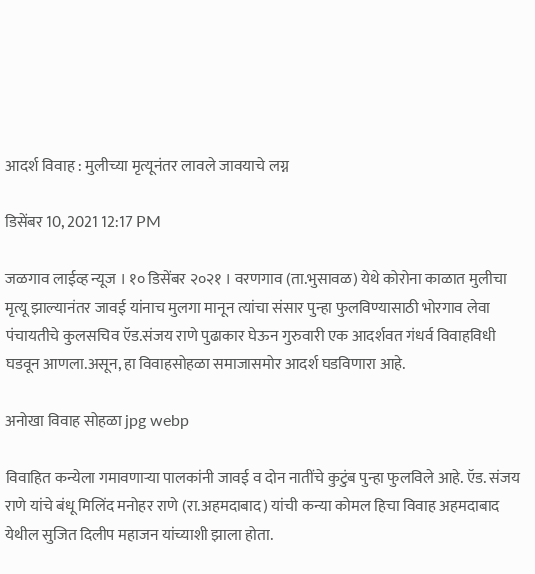आदर्श विवाह : मुलीच्या मृत्यूनंतर लावले जावयाचे लग्न

डिसेंबर 10, 2021 12:17 PM

जळगाव लाईव्ह न्यूज । १० डिसेंबर २०२१ । वरणगाव (ता.भुसावळ) येथे कोरोना काळात मुलीचा मृत्यू झाल्यानंतर जावई यांनाच मुलगा मानून त्यांचा संसार पुन्हा फुलविण्यासाठी भोरगाव लेवा पंचायतीचे कुलसचिव ऍड.संजय राणे पुढाकार घेऊन गुरुवारी एक आदर्शवत गंधर्व विवाहविधी घडवून आणला.असून, हा विवाहसोहळा समाजासमोर आदर्श घडविणारा आहे.

अनोखा विवाह सोहळा jpg webp

विवाहित कन्येला गमावणाऱ्या पालकांनी जावई व दोन नातींचे कुटुंब पुन्हा फुलविले आहे. ऍड. संजय राणे यांचे बंधू मिलिंद मनोहर राणे (रा.अहमदाबाद) यांची कन्या कोमल हिचा विवाह अहमदाबाद येथील सुजित दिलीप महाजन यांच्याशी झाला होता.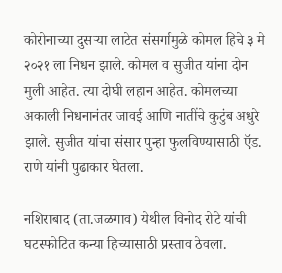कोरोनाच्या दुसऱ्या लाटेत संसर्गामुळे कोमल हिचे ३ मे २०२१ ला निधन झाले. कोमल व सुजीत यांना दोन मुली आहेत. त्या दोघी लहान आहेत. कोमलच्या अकाली निधनानंतर जावई आणि नातींचे कुटुंब अधुरे झाले. सुजीत यांचा संसार पुन्हा फुलविण्यासाठी ऍड. राणे यांनी पुढाकार घेतला.

नशिराबाद (ता.जळगाव) येथील विनोद रोटे यांची घटस्फोटित कन्या हिच्यासाठी प्रस्ताव ठेवला.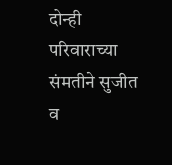दोन्ही परिवाराच्या संमतीने सुजीत व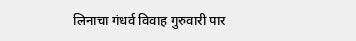लिनाचा गंधर्व विवाह गुरुवारी पार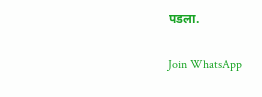पडला.

Join WhatsApp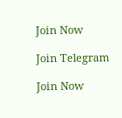Join Now

Join Telegram

Join Now